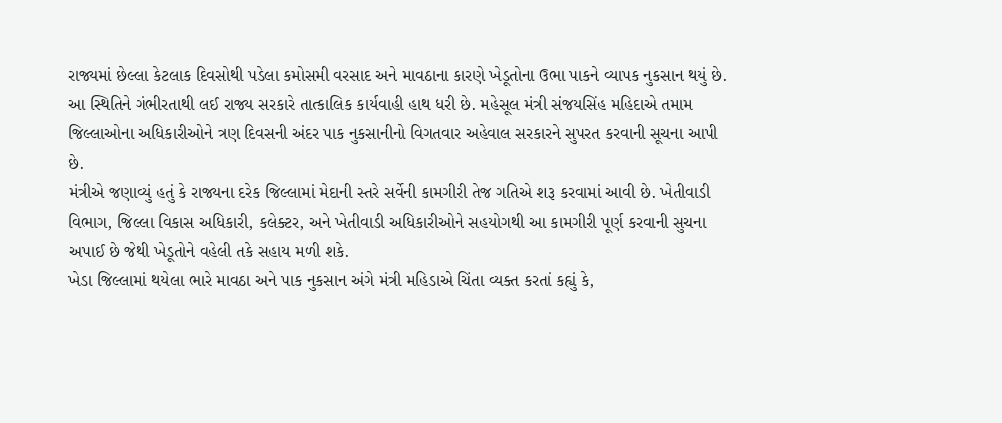રાજ્યમાં છેલ્લા કેટલાક દિવસોથી પડેલા કમોસમી વરસાદ અને માવઠાના કારણે ખેડૂતોના ઉભા પાકને વ્યાપક નુકસાન થયું છે. આ સ્થિતિને ગંભીરતાથી લઈ રાજ્ય સરકારે તાત્કાલિક કાર્યવાહી હાથ ધરી છે. મહેસૂલ મંત્રી સંજયસિંહ મહિદાએ તમામ જિલ્લાઓના અધિકારીઓને ત્રણ દિવસની અંદર પાક નુકસાનીનો વિગતવાર અહેવાલ સરકારને સુપરત કરવાની સૂચના આપી છે.
મંત્રીએ જણાવ્યું હતું કે રાજ્યના દરેક જિલ્લામાં મેદાની સ્તરે સર્વેની કામગીરી તેજ ગતિએ શરૂ કરવામાં આવી છે. ખેતીવાડી વિભાગ, જિલ્લા વિકાસ અધિકારી, કલેક્ટર, અને ખેતીવાડી અધિકારીઓને સહયોગથી આ કામગીરી પૂર્ણ કરવાની સુચના અપાઈ છે જેથી ખેડૂતોને વહેલી તકે સહાય મળી શકે.
ખેડા જિલ્લામાં થયેલા ભારે માવઠા અને પાક નુકસાન અંગે મંત્રી મહિડાએ ચિંતા વ્યક્ત કરતાં કહ્યું કે,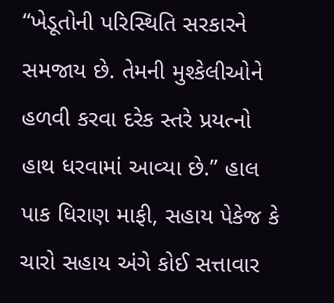“ખેડૂતોની પરિસ્થિતિ સરકારને સમજાય છે. તેમની મુશ્કેલીઓને હળવી કરવા દરેક સ્તરે પ્રયત્નો હાથ ધરવામાં આવ્યા છે.” હાલ પાક ધિરાણ માફી, સહાય પેકેજ કે ચારો સહાય અંગે કોઈ સત્તાવાર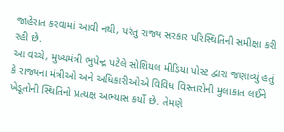જાહેરાત કરવામાં આવી નથી, પરંતુ રાજ્ય સરકાર પરિસ્થિતિની સમીક્ષા કરી રહી છે.
આ વચ્ચે, મુખ્યમંત્રી ભુપેન્દ્ર પટેલે સોશિયલ મીડિયા પોસ્ટ દ્વારા જણાવ્યું હતું કે રાજ્યના મંત્રીઓ અને અધિકારીઓએ વિવિધ વિસ્તારોની મુલાકાત લઈને ખેડૂતોની સ્થિતિનો પ્રત્યક્ષ અભ્યાસ કર્યો છે. તેમણે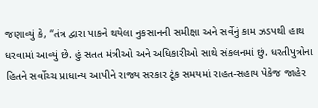જણાવ્યું કે, “તંત્ર દ્વારા પાકને થયેલા નુકસાનની સમીક્ષા અને સર્વેનું કામ ઝડપથી હાથ ધરવામાં આવ્યું છે. હું સતત મંત્રીઓ અને અધિકારીઓ સાથે સંકલનમાં છું. ધરતીપુત્રોના હિતને સર્વોચ્ચ પ્રાધાન્ય આપીને રાજ્ય સરકાર ટૂંક સમયમાં રાહત-સહાય પેકેજ જાહેર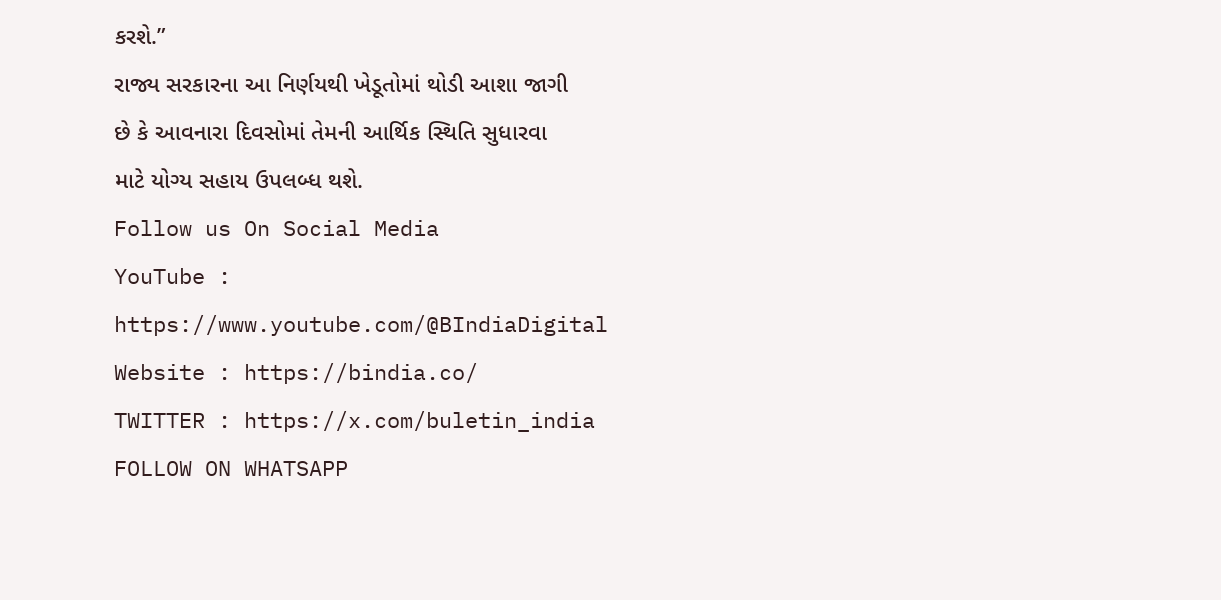કરશે.”
રાજ્ય સરકારના આ નિર્ણયથી ખેડૂતોમાં થોડી આશા જાગી છે કે આવનારા દિવસોમાં તેમની આર્થિક સ્થિતિ સુધારવા માટે યોગ્ય સહાય ઉપલબ્ધ થશે.
Follow us On Social Media
YouTube : https://www.youtube.com/@BIndiaDigital
Website : https://bindia.co/
TWITTER : https://x.com/buletin_india
FOLLOW ON WHATSAPP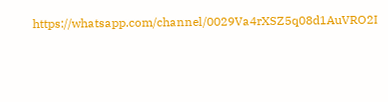https://whatsapp.com/channel/0029Va4rXSZ5q08d1AuVRO2I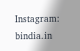Instagram: bindia.in